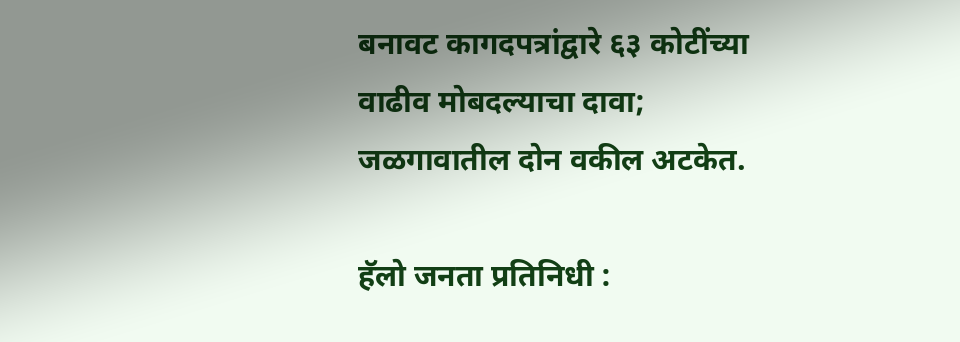बनावट कागदपत्रांद्वारे ६३ कोटींच्या वाढीव मोबदल्याचा दावा; जळगावातील दोन वकील अटकेत.

हॅलो जनता प्रतिनिधी :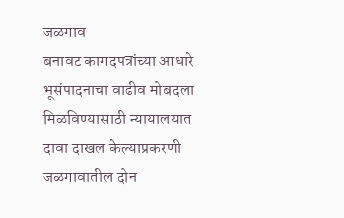जळगाव
बनावट कागदपत्रांच्या आधारे भूसंपादनाचा वाढीव मोबदला मिळविण्यासाठी न्यायालयात दावा दाखल केल्याप्रकरणी जळगावातील दोन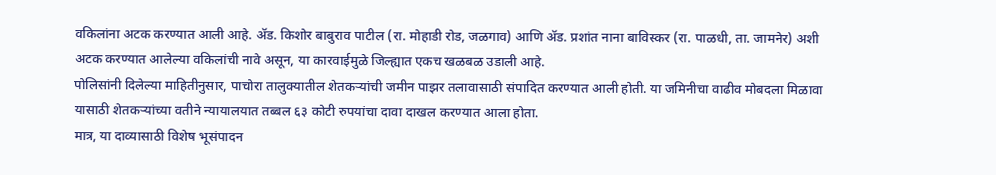वकिलांना अटक करण्यात आली आहे. ॲड. किशोर बाबुराव पाटील (रा. मोहाडी रोड, जळगाव) आणि ॲड. प्रशांत नाना बाविस्कर (रा. पाळधी, ता. जामनेर) अशी अटक करण्यात आलेल्या वकिलांची नावे असून, या कारवाईमुळे जिल्ह्यात एकच खळबळ उडाली आहे.
पोलिसांनी दिलेल्या माहितीनुसार, पाचोरा तालुक्यातील शेतकऱ्यांची जमीन पाझर तलावासाठी संपादित करण्यात आली होती. या जमिनीचा वाढीव मोबदला मिळावा यासाठी शेतकऱ्यांच्या वतीने न्यायालयात तब्बल ६३ कोटी रुपयांचा दावा दाखल करण्यात आला होता.
मात्र, या दाव्यासाठी विशेष भूसंपादन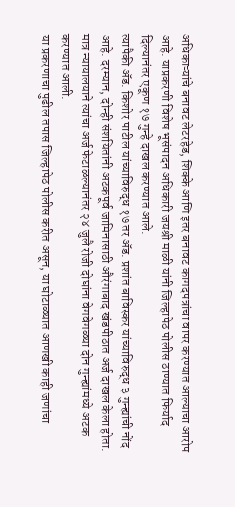अधिकाऱ्यांचे बनावट लेटरहेड, शिक्के आणि इतर बनावट कागदपत्रांचा वापर करण्यात आल्याचा आरोप आहे. याप्रकरणी विशेष भूसंपादन अधिकारी जयश्री माळी यांनी जिल्हापेठ पोलीस ठाण्यात फिर्याद दिल्यानंतर एकूण १७ गुन्हे दाखल करण्यात आले.
त्यापैकी ॲड. किशोर पाटील यांच्याविरुद्ध १७ तर ॲड. प्रशांत बाविस्कर यांच्याविरुद्ध ३ गुन्ह्यांची नोंद आहे. दरम्यान, दोन्ही संशयितांनी अटकपूर्व जामिनासाठी औरंगाबाद खंडपीठात अर्ज दाखल केला होता. मात्र न्यायालयाने त्यांचा अर्ज फेटाळल्यानंतर २४ जुलै रोजी दोघांना वेगवेगळ्या दोन गुन्ह्यांमध्ये अटक करण्यात आली.
या प्रकरणाचा पुढील तपास जिल्हापेठ पोलीस करीत असून, या घोटाळ्यात आणखी काही जणांचा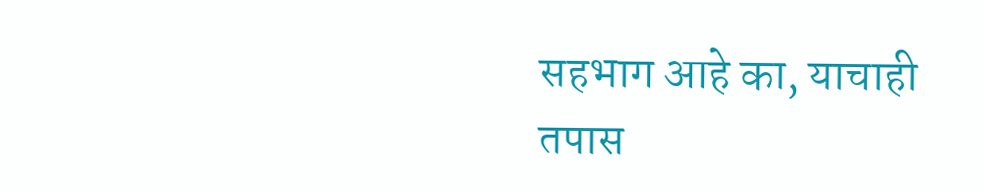सहभाग आहे का, याचाही तपास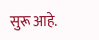सुरू आहे.